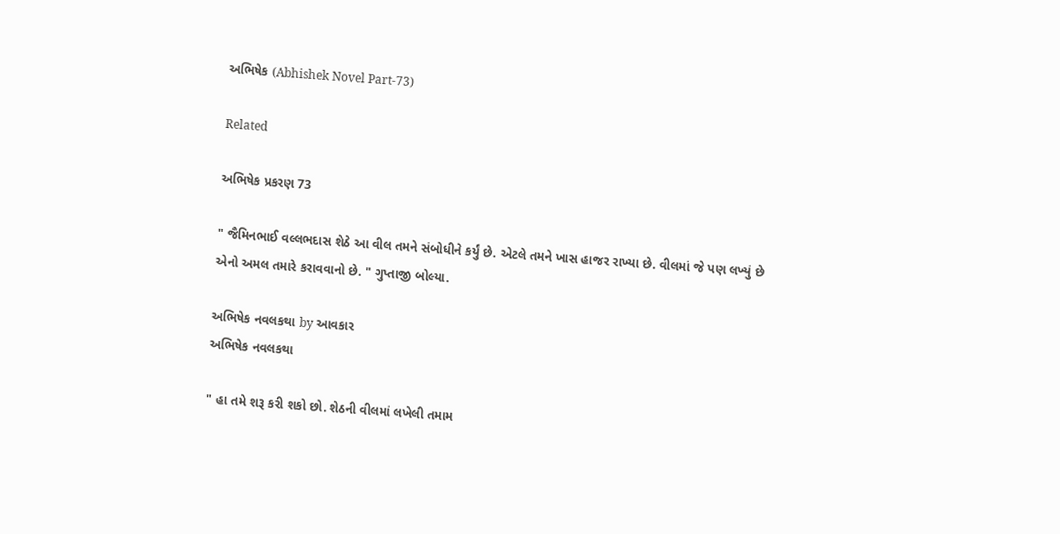અભિષેક (Abhishek Novel Part-73)

Related

અભિષેક પ્રકરણ 73

" જૈમિનભાઈ વલ્લભદાસ શેઠે આ વીલ તમને સંબોધીને કર્યું છે. એટલે તમને ખાસ હાજર રાખ્યા છે. વીલમાં જે પણ લખ્યું છે એનો અમલ તમારે કરાવવાનો છે. " ગુપ્તાજી બોલ્યા.

અભિષેક નવલકથા by આવકાર
અભિષેક નવલકથા

" હા તમે શરૂ કરી શકો છો. શેઠની વીલમાં લખેલી તમામ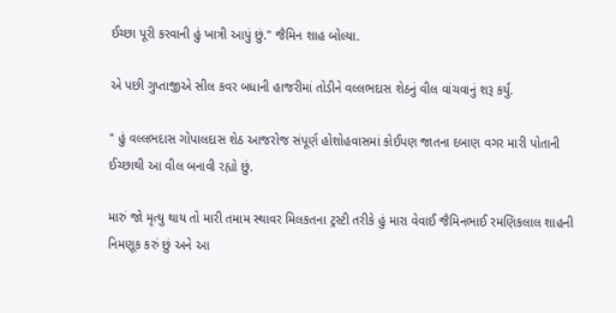ઈચ્છા પૂરી કરવાની હું ખાત્રી આપું છું." જૈમિન શાહ બોલ્યા.

એ પછી ગુપ્તાજીએ સીલ કવર બધાની હાજરીમાં તોડીને વલ્લભદાસ શેઠનું વીલ વાંચવાનું શરૂ કર્યું.

" હું વલ્લભદાસ ગોપાલદાસ શેઠ આજરોજ સંપૂર્ણ હોશોહવાસમાં કોઈપણ જાતના દબાણ વગર મારી પોતાની ઈચ્છાથી આ વીલ બનાવી રહ્યો છું.

મારું જો મૃત્યુ થાય તો મારી તમામ સ્થાવર મિલકતના ટ્રસ્ટી તરીકે હું મારા વેવાઈ જૈમિનભાઈ રમણિકલાલ શાહની નિમણૂક કરું છું અને આ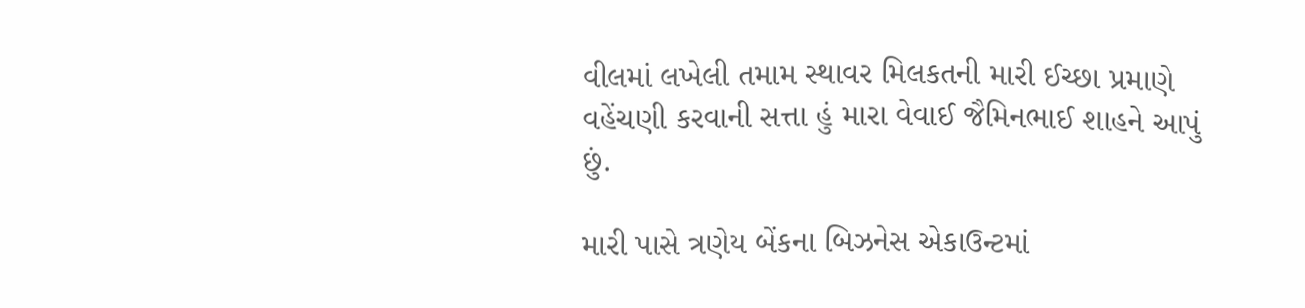વીલમાં લખેલી તમામ સ્થાવર મિલકતની મારી ઈચ્છા પ્રમાણે વહેંચણી કરવાની સત્તા હું મારા વેવાઈ જૈમિનભાઈ શાહને આપું છું.

મારી પાસે ત્રણેય બેંકના બિઝનેસ એકાઉન્ટમાં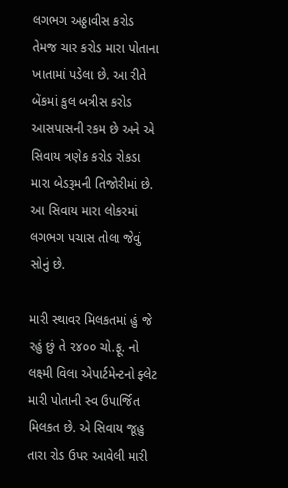લગભગ અઠ્ઠાવીસ કરોડ તેમજ ચાર કરોડ મારા પોતાના ખાતામાં પડેલા છે. આ રીતે બેંકમાં કુલ બત્રીસ કરોડ આસપાસની રકમ છે અને એ સિવાય ત્રણેક કરોડ રોકડા મારા બેડરૂમની તિજોરીમાં છે. આ સિવાય મારા લોકરમાં લગભગ પચાસ તોલા જેવું સોનું છે.

મારી સ્થાવર મિલકતમાં હું જે રહું છું તે ૨૪૦૦ ચો.ફૂ. નો લક્ષ્મી વિલા એપાર્ટમેન્ટનો ફ્લેટ મારી પોતાની સ્વ ઉપાર્જિત મિલકત છે. એ સિવાય જૂહુ તારા રોડ ઉપર આવેલી મારી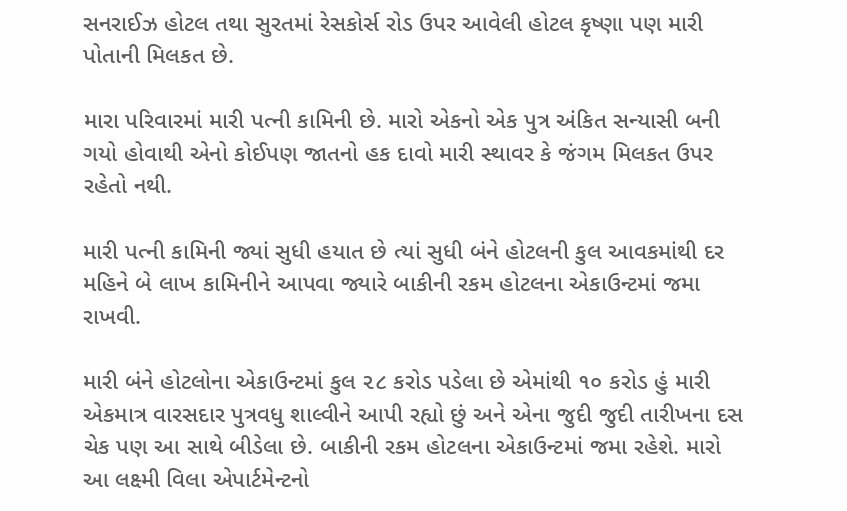સનરાઈઝ હોટલ તથા સુરતમાં રેસકોર્સ રોડ ઉપર આવેલી હોટલ કૃષ્ણા પણ મારી પોતાની મિલકત છે.

મારા પરિવારમાં મારી પત્ની કામિની છે. મારો એકનો એક પુત્ર અંકિત સન્યાસી બની ગયો હોવાથી એનો કોઈપણ જાતનો હક દાવો મારી સ્થાવર કે જંગમ મિલકત ઉપર રહેતો નથી.

મારી પત્ની કામિની જ્યાં સુધી હયાત છે ત્યાં સુધી બંને હોટલની કુલ આવકમાંથી દર મહિને બે લાખ કામિનીને આપવા જ્યારે બાકીની રકમ હોટલના એકાઉન્ટમાં જમા રાખવી.

મારી બંને હોટલોના એકાઉન્ટમાં કુલ ૨૮ કરોડ પડેલા છે એમાંથી ૧૦ કરોડ હું મારી એકમાત્ર વારસદાર પુત્રવધુ શાલ્વીને આપી રહ્યો છું અને એના જુદી જુદી તારીખના દસ ચેક પણ આ સાથે બીડેલા છે. બાકીની રકમ હોટલના એકાઉન્ટમાં જમા રહેશે. મારો આ લક્ષ્મી વિલા એપાર્ટમેન્ટનો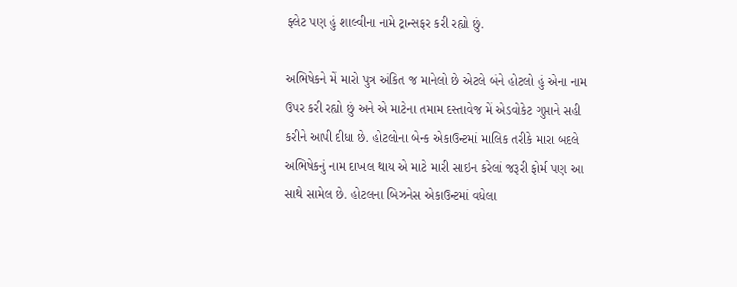ફ્લેટ પણ હું શાલ્વીના નામે ટ્રાન્સફર કરી રહ્યો છું.

અભિષેકને મેં મારો પુત્ર અંકિત જ માનેલો છે એટલે બંને હોટલો હું એના નામ ઉપર કરી રહ્યો છું અને એ માટેના તમામ દસ્તાવેજ મેં એડવોકેટ ગુપ્તાને સહી કરીને આપી દીધા છે. હોટલોના બેન્ક એકાઉન્ટમાં માલિક તરીકે મારા બદલે અભિષેકનું નામ દાખલ થાય એ માટે મારી સાઇન કરેલાં જરૂરી ફોર્મ પણ આ સાથે સામેલ છે. હોટલના બિઝનેસ એકાઉન્ટમાં વધેલા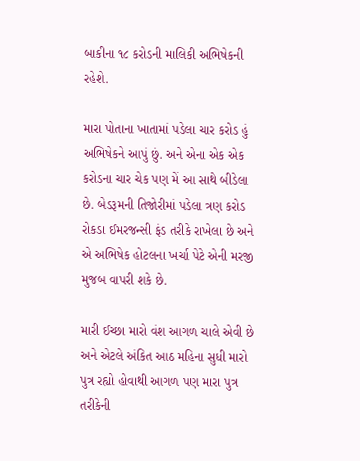બાકીના ૧૮ કરોડની માલિકી અભિષેકની રહેશે.

મારા પોતાના ખાતામાં પડેલા ચાર કરોડ હું અભિષેકને આપું છું. અને એના એક એક કરોડના ચાર ચેક પણ મેં આ સાથે બીડેલા છે. બેડરૂમની તિજોરીમાં પડેલા ત્રણ કરોડ રોકડા ઈમરજન્સી ફંડ તરીકે રાખેલા છે અને એ અભિષેક હોટલના ખર્ચા પેટે એની મરજી મુજબ વાપરી શકે છે.

મારી ઈચ્છા મારો વંશ આગળ ચાલે એવી છે અને એટલે અંકિત આઠ મહિના સુધી મારો પુત્ર રહ્યો હોવાથી આગળ પણ મારા પુત્ર તરીકેની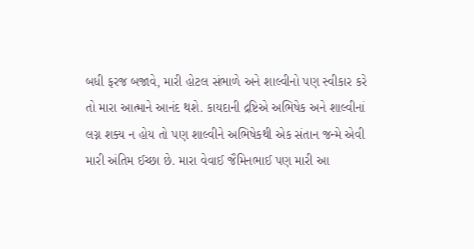બધી ફરજ બજાવે, મારી હોટલ સંભાળે અને શાલ્વીનો પણ સ્વીકાર કરે તો મારા આત્માને આનંદ થશે. કાયદાની દ્રષ્ટિએ અભિષેક અને શાલ્વીનાં લગ્ન શક્ય ન હોય તો પણ શાલ્વીને અભિષેકથી એક સંતાન જન્મે એવી મારી અંતિમ ઈચ્છા છે. મારા વેવાઈ જૈમિનભાઈ પણ મારી આ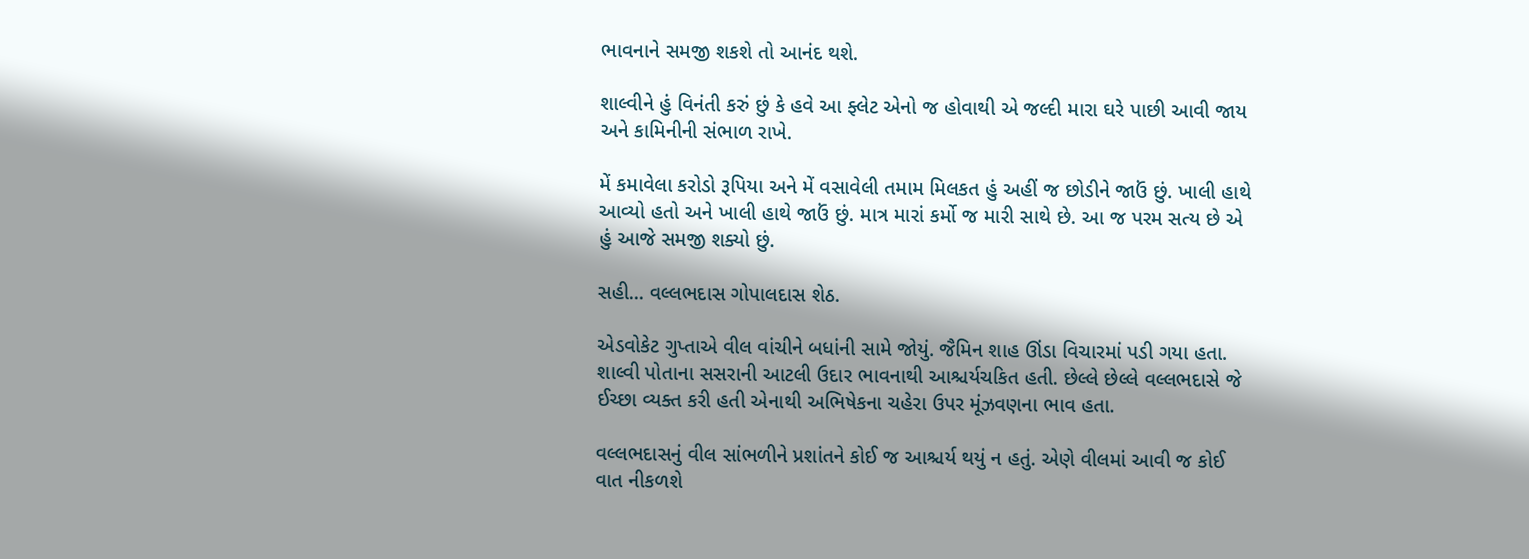ભાવનાને સમજી શકશે તો આનંદ થશે.

શાલ્વીને હું વિનંતી કરું છું કે હવે આ ફ્લેટ એનો જ હોવાથી એ જલ્દી મારા ઘરે પાછી આવી જાય અને કામિનીની સંભાળ રાખે.

મેં કમાવેલા કરોડો રૂપિયા અને મેં વસાવેલી તમામ મિલકત હું અહીં જ છોડીને જાઉં છું. ખાલી હાથે આવ્યો હતો અને ખાલી હાથે જાઉં છું. માત્ર મારાં કર્મો જ મારી સાથે છે. આ જ પરમ સત્ય છે એ હું આજે સમજી શક્યો છું.

સહી... વલ્લભદાસ ગોપાલદાસ શેઠ.

એડવોકેટ ગુપ્તાએ વીલ વાંચીને બધાંની સામે જોયું. જૈમિન શાહ ઊંડા વિચારમાં પડી ગયા હતા. શાલ્વી પોતાના સસરાની આટલી ઉદાર ભાવનાથી આશ્ચર્યચકિત હતી. છેલ્લે છેલ્લે વલ્લભદાસે જે ઈચ્છા વ્યક્ત કરી હતી એનાથી અભિષેકના ચહેરા ઉપર મૂંઝવણના ભાવ હતા.

વલ્લભદાસનું વીલ સાંભળીને પ્રશાંતને કોઈ જ આશ્ચર્ય થયું ન હતું. એણે વીલમાં આવી જ કોઈ વાત નીકળશે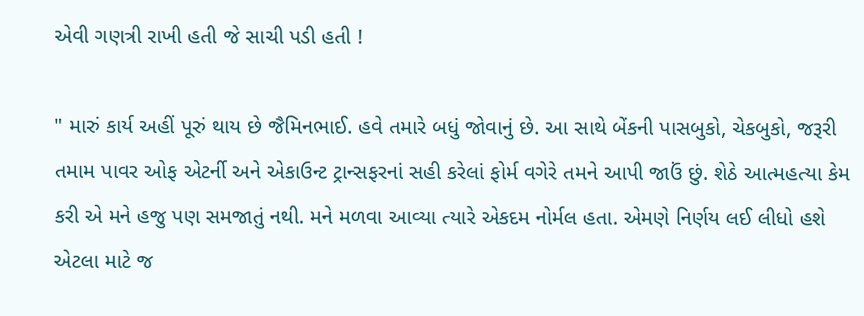એવી ગણત્રી રાખી હતી જે સાચી પડી હતી !

" મારું કાર્ય અહીં પૂરું થાય છે જૈમિનભાઈ. હવે તમારે બધું જોવાનું છે. આ સાથે બેંકની પાસબુકો, ચેકબુકો, જરૂરી તમામ પાવર ઓફ એટર્ની અને એકાઉન્ટ ટ્રાન્સફરનાં સહી કરેલાં ફોર્મ વગેરે તમને આપી જાઉં છું. શેઠે આત્મહત્યા કેમ કરી એ મને હજુ પણ સમજાતું નથી. મને મળવા આવ્યા ત્યારે એકદમ નોર્મલ હતા. એમણે નિર્ણય લઈ લીધો હશે એટલા માટે જ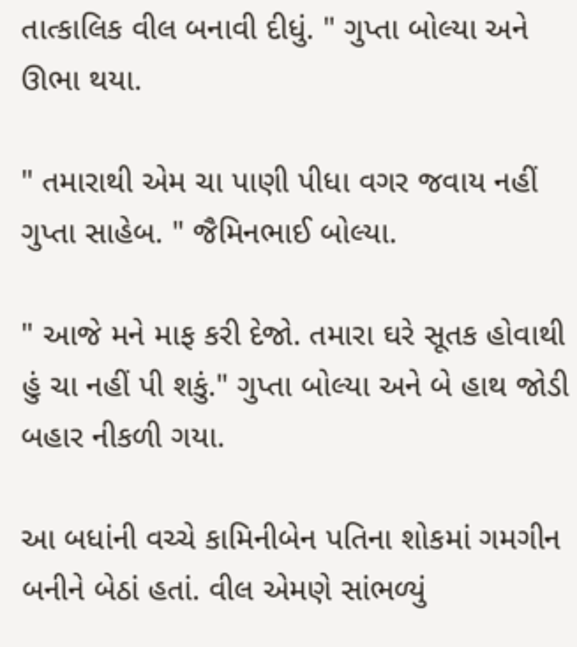તાત્કાલિક વીલ બનાવી દીધું. " ગુપ્તા બોલ્યા અને ઊભા થયા.

" તમારાથી એમ ચા પાણી પીધા વગર જવાય નહીં ગુપ્તા સાહેબ. " જૈમિનભાઈ બોલ્યા.

" આજે મને માફ કરી દેજો. તમારા ઘરે સૂતક હોવાથી હું ચા નહીં પી શકું." ગુપ્તા બોલ્યા અને બે હાથ જોડી બહાર નીકળી ગયા.

આ બધાંની વચ્ચે કામિનીબેન પતિના શોકમાં ગમગીન બનીને બેઠાં હતાં. વીલ એમણે સાંભળ્યું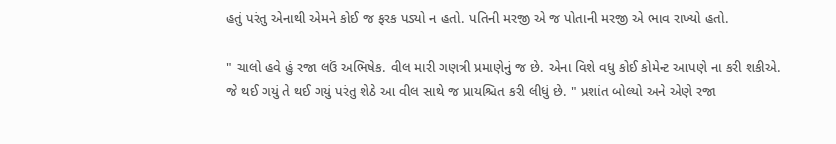હતું પરંતુ એનાથી એમને કોઈ જ ફરક પડ્યો ન હતો. પતિની મરજી એ જ પોતાની મરજી એ ભાવ રાખ્યો હતો.

" ચાલો હવે હું રજા લઉં અભિષેક. વીલ મારી ગણત્રી પ્રમાણેનું જ છે. એના વિશે વધુ કોઈ કોમેન્ટ આપણે ના કરી શકીએ. જે થઈ ગયું તે થઈ ગયું પરંતુ શેઠે આ વીલ સાથે જ પ્રાયશ્ચિત કરી લીધું છે. " પ્રશાંત બોલ્યો અને એણે રજા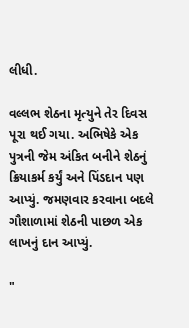લીધી.

વલ્લભ શેઠના મૃત્યુને તેર દિવસ પૂરા થઈ ગયા. અભિષેકે એક પુત્રની જેમ અંકિત બનીને શેઠનું ક્રિયાકર્મ કર્યું અને પિંડદાન પણ આપ્યું. જમણવાર કરવાના બદલે ગૌશાળામાં શેઠની પાછળ એક લાખનું દાન આપ્યું.

"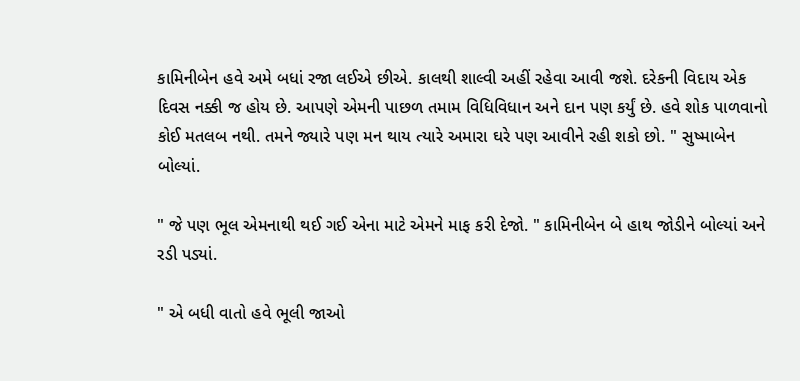કામિનીબેન હવે અમે બધાં રજા લઈએ છીએ. કાલથી શાલ્વી અહીં રહેવા આવી જશે. દરેકની વિદાય એક દિવસ નક્કી જ હોય છે. આપણે એમની પાછળ તમામ વિધિવિધાન અને દાન પણ કર્યું છે. હવે શોક પાળવાનો કોઈ મતલબ નથી. તમને જ્યારે પણ મન થાય ત્યારે અમારા ઘરે પણ આવીને રહી શકો છો. " સુષ્માબેન બોલ્યાં.

" જે પણ ભૂલ એમનાથી થઈ ગઈ એના માટે એમને માફ કરી દેજો. " કામિનીબેન બે હાથ જોડીને બોલ્યાં અને રડી પડ્યાં.

" એ બધી વાતો હવે ભૂલી જાઓ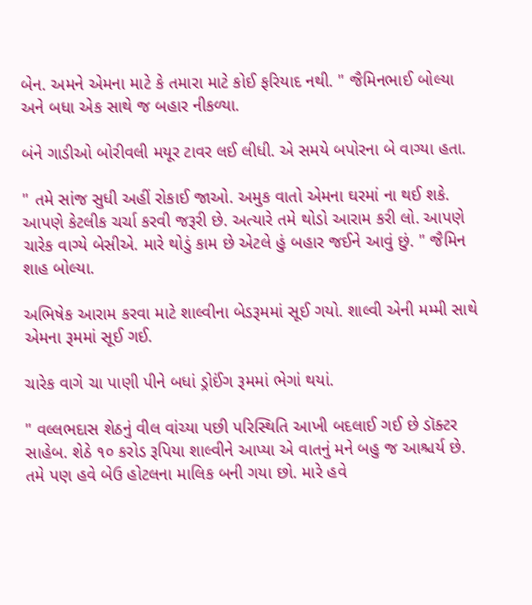બેન. અમને એમના માટે કે તમારા માટે કોઈ ફરિયાદ નથી. " જૈમિનભાઈ બોલ્યા અને બધા એક સાથે જ બહાર નીકળ્યા.

બંને ગાડીઓ બોરીવલી મયૂર ટાવર લઈ લીધી. એ સમયે બપોરના બે વાગ્યા હતા.

" તમે સાંજ સુધી અહીં રોકાઈ જાઓ. અમુક વાતો એમના ઘરમાં ના થઈ શકે. આપણે કેટલીક ચર્ચા કરવી જરૂરી છે. અત્યારે તમે થોડો આરામ કરી લો. આપણે ચારેક વાગ્યે બેસીએ. મારે થોડું કામ છે એટલે હું બહાર જઈને આવું છું. " જૈમિન શાહ બોલ્યા.

અભિષેક આરામ કરવા માટે શાલ્વીના બેડરૂમમાં સૂઈ ગયો. શાલ્વી એની મમ્મી સાથે એમના રૂમમાં સૂઈ ગઈ.

ચારેક વાગે ચા પાણી પીને બધાં ડ્રોઈંગ રૂમમાં ભેગાં થયાં.

" વલ્લભદાસ શેઠનું વીલ વાંચ્યા પછી પરિસ્થિતિ આખી બદલાઈ ગઈ છે ડૉક્ટર સાહેબ. શેઠે ૧૦ કરોડ રૂપિયા શાલ્વીને આપ્યા એ વાતનું મને બહુ જ આશ્ચર્ય છે. તમે પણ હવે બેઉ હોટલના માલિક બની ગયા છો. મારે હવે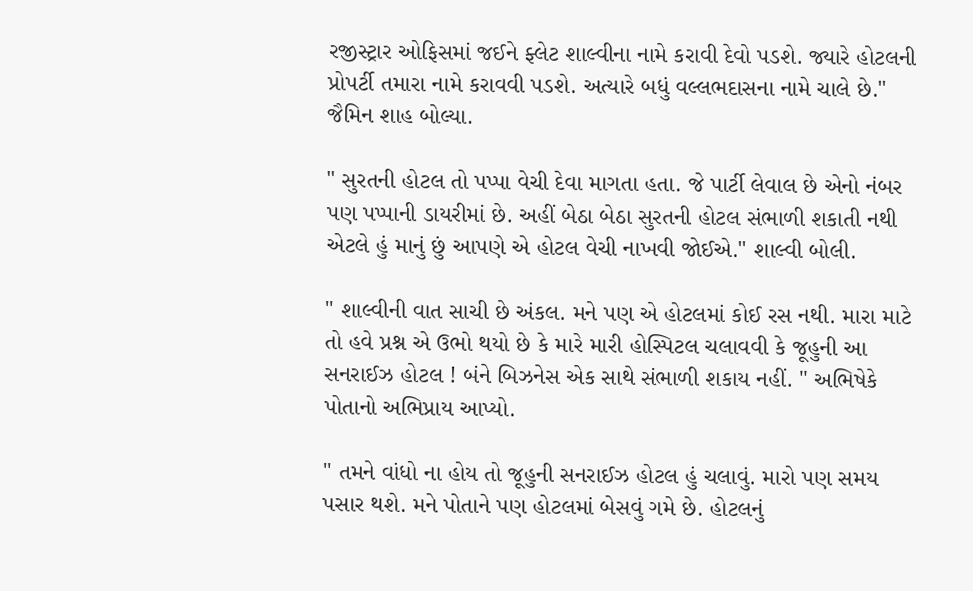રજીસ્ટ્રાર ઓફિસમાં જઈને ફ્લેટ શાલ્વીના નામે કરાવી દેવો પડશે. જ્યારે હોટલની પ્રોપર્ટી તમારા નામે કરાવવી પડશે. અત્યારે બધું વલ્લભદાસના નામે ચાલે છે." જૈમિન શાહ બોલ્યા.

" સુરતની હોટલ તો પપ્પા વેચી દેવા માગતા હતા. જે પાર્ટી લેવાલ છે એનો નંબર પણ પપ્પાની ડાયરીમાં છે. અહીં બેઠા બેઠા સુરતની હોટલ સંભાળી શકાતી નથી એટલે હું માનું છું આપણે એ હોટલ વેચી નાખવી જોઈએ." શાલ્વી બોલી.

" શાલ્વીની વાત સાચી છે અંકલ. મને પણ એ હોટલમાં કોઈ રસ નથી. મારા માટે તો હવે પ્રશ્ન એ ઉભો થયો છે કે મારે મારી હોસ્પિટલ ચલાવવી કે જૂહુની આ સનરાઈઝ હોટલ ! બંને બિઝનેસ એક સાથે સંભાળી શકાય નહીં. " અભિષેકે પોતાનો અભિપ્રાય આપ્યો.

" તમને વાંધો ના હોય તો જૂહુની સનરાઈઝ હોટલ હું ચલાવું. મારો પણ સમય પસાર થશે. મને પોતાને પણ હોટલમાં બેસવું ગમે છે. હોટલનું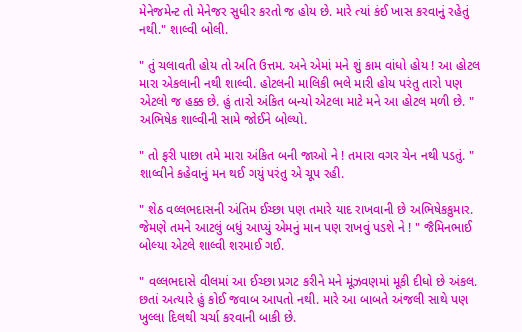મેનેજમેન્ટ તો મેનેજર સુધીર કરતો જ હોય છે. મારે ત્યાં કંઈ ખાસ કરવાનું રહેતું નથી." શાલ્વી બોલી.

" તું ચલાવતી હોય તો અતિ ઉત્તમ. અને એમાં મને શું કામ વાંધો હોય ! આ હોટલ મારા એકલાની નથી શાલ્વી. હોટલની માલિકી ભલે મારી હોય પરંતુ તારો પણ એટલો જ હક્ક છે. હું તારો અંકિત બન્યો એટલા માટે મને આ હોટલ મળી છે. " અભિષેક શાલ્વીની સામે જોઈને બોલ્યો.

" તો ફરી પાછા તમે મારા અંકિત બની જાઓ ને ! તમારા વગર ચેન નથી પડતું. " શાલ્વીને કહેવાનું મન થઈ ગયું પરંતુ એ ચૂપ રહી.

" શેઠ વલ્લભદાસની અંતિમ ઈચ્છા પણ તમારે યાદ રાખવાની છે અભિષેકકુમાર. જેમણે તમને આટલું બધું આપ્યું એમનું માન પણ રાખવું પડશે ને ! " જૈમિનભાઈ બોલ્યા એટલે શાલ્વી શરમાઈ ગઈ.

" વલ્લભદાસે વીલમાં આ ઈચ્છા પ્રગટ કરીને મને મૂંઝવણમાં મૂકી દીધો છે અંકલ. છતાં અત્યારે હું કોઈ જવાબ આપતો નથી. મારે આ બાબતે અંજલી સાથે પણ ખુલ્લા દિલથી ચર્ચા કરવાની બાકી છે.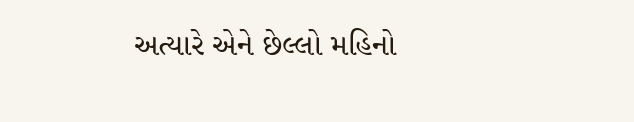અત્યારે એને છેલ્લો મહિનો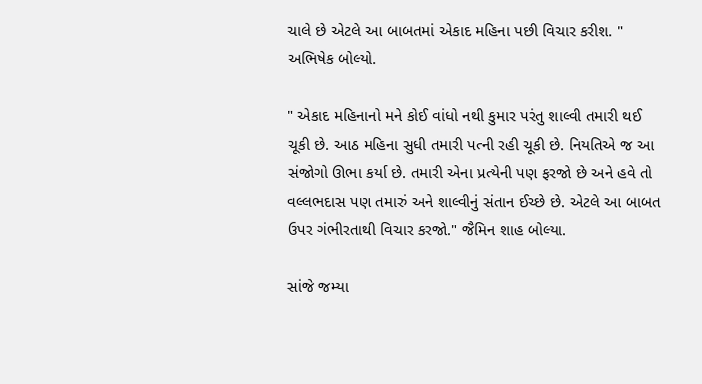ચાલે છે એટલે આ બાબતમાં એકાદ મહિના પછી વિચાર કરીશ. " અભિષેક બોલ્યો.

" એકાદ મહિનાનો મને કોઈ વાંધો નથી કુમાર પરંતુ શાલ્વી તમારી થઈ ચૂકી છે. આઠ મહિના સુધી તમારી પત્ની રહી ચૂકી છે. નિયતિએ જ આ સંજોગો ઊભા કર્યા છે. તમારી એના પ્રત્યેની પણ ફરજો છે અને હવે તો વલ્લભદાસ પણ તમારું અને શાલ્વીનું સંતાન ઈચ્છે છે. એટલે આ બાબત ઉપર ગંભીરતાથી વિચાર કરજો." જૈમિન શાહ બોલ્યા.

સાંજે જમ્યા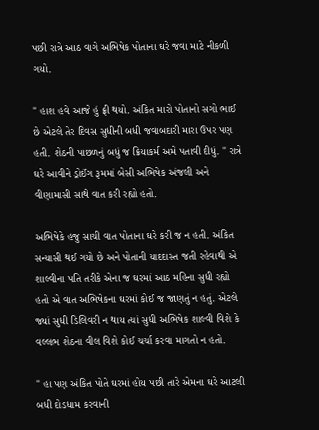પછી રાત્રે આઠ વાગે અભિષેક પોતાના ઘરે જવા માટે નીકળી ગયો.

" હાશ હવે આજે હું ફ્રી થયો. અંકિત મારો પોતાનો સગો ભાઈ છે એટલે તેર દિવસ સુધીની બધી જવાબદારી મારા ઉપર પણ હતી. શેઠની પાછળનું બધું જ ક્રિયાકર્મ અમે પતાવી દીધું. " રાત્રે ઘરે આવીને ડ્રોઈંગ રૂમમાં બેસી અભિષેક અંજલી અને વીણામાસી સાથે વાત કરી રહ્યો હતો.

અભિષેકે હજુ સાચી વાત પોતાના ઘરે કરી જ ન હતી. અંકિત સન્યાસી થઈ ગયો છે અને પોતાની યાદદાસ્ત જતી રહેવાથી એ શાલ્વીના પતિ તરીકે એના જ ઘરમાં આઠ મહિના સુધી રહ્યો હતો એ વાત અભિષેકના ઘરમાં કોઈ જ જાણતું ન હતું. એટલે જ્યાં સુધી ડિલિવરી ન થાય ત્યાં સુધી અભિષેક શાલ્વી વિશે કે વલ્લભ શેઠના વીલ વિશે કોઈ ચર્ચા કરવા માગતો ન હતો.

" હા પણ અંકિત પોતે ઘરમાં હોય પછી તારે એમના ઘરે આટલી બધી દોડધામ કરવાની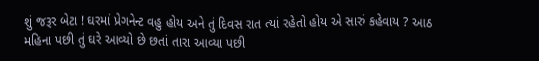શું જરૂર બેટા ! ઘરમાં પ્રેગનેન્ટ વહુ હોય અને તું દિવસ રાત ત્યાં રહેતો હોય એ સારું કહેવાય ? આઠ મહિના પછી તું ઘરે આવ્યો છે છતાં તારા આવ્યા પછી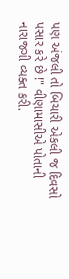પણ અંજલી તો બિચારી એકલી જ દિવસો પસાર કરે છે !" વીણામાસીએ પોતાની નારાજગી વ્યક્ત કરી.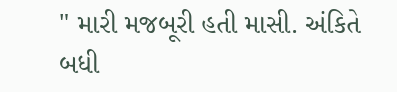" મારી મજબૂરી હતી માસી. અંકિતે બધી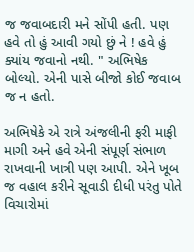જ જવાબદારી મને સોંપી હતી. પણ હવે તો હું આવી ગયો છું ને ! હવે હું ક્યાંય જવાનો નથી. " અભિષેક બોલ્યો. એની પાસે બીજો કોઈ જવાબ જ ન હતો.

અભિષેકે એ રાત્રે અંજલીની ફરી માફી માગી અને હવે એની સંપૂર્ણ સંભાળ રાખવાની ખાત્રી પણ આપી. એને ખૂબ જ વહાલ કરીને સૂવાડી દીધી પરંતુ પોતે વિચારોમાં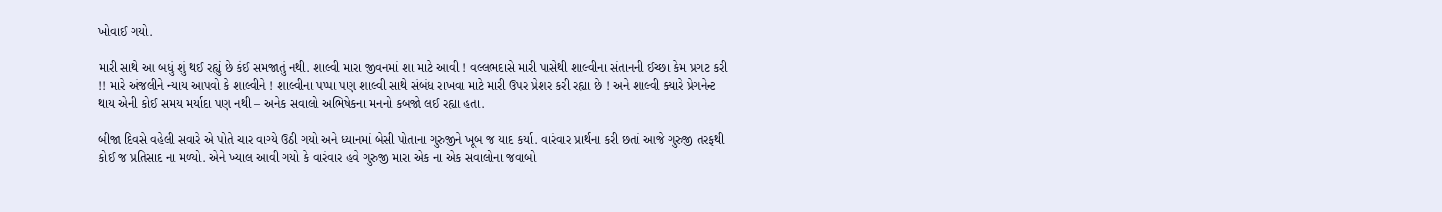ખોવાઈ ગયો.

મારી સાથે આ બધું શું થઈ રહ્યું છે કંઈ સમજાતું નથી. શાલ્વી મારા જીવનમાં શા માટે આવી ! વલ્લભદાસે મારી પાસેથી શાલ્વીના સંતાનની ઈચ્છા કેમ પ્રગટ કરી !! મારે અંજલીને ન્યાય આપવો કે શાલ્વીને ! શાલ્વીના પપ્પા પણ શાલ્વી સાથે સંબંધ રાખવા માટે મારી ઉપર પ્રેશર કરી રહ્યા છે ! અને શાલ્વી ક્યારે પ્રેગનેન્ટ થાય એની કોઈ સમય મર્યાદા પણ નથી – અનેક સવાલો અભિષેકના મનનો કબજો લઈ રહ્યા હતા.

બીજા દિવસે વહેલી સવારે એ પોતે ચાર વાગ્યે ઉઠી ગયો અને ધ્યાનમાં બેસી પોતાના ગુરુજીને ખૂબ જ યાદ કર્યા. વારંવાર પ્રાર્થના કરી છતાં આજે ગુરુજી તરફથી કોઈ જ પ્રતિસાદ ના મળ્યો. એને ખ્યાલ આવી ગયો કે વારંવાર હવે ગુરુજી મારા એક ના એક સવાલોના જવાબો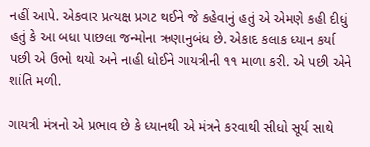નહીં આપે. એકવાર પ્રત્યક્ષ પ્રગટ થઈને જે કહેવાનું હતું એ એમણે કહી દીધું હતું કે આ બધા પાછલા જન્મોના ઋણાનુબંધ છે. એકાદ કલાક ધ્યાન કર્યા પછી એ ઉભો થયો અને નાહી ધોઈને ગાયત્રીની ૧૧ માળા કરી. એ પછી એને શાંતિ મળી.

ગાયત્રી મંત્રનો એ પ્રભાવ છે કે ધ્યાનથી એ મંત્રને કરવાથી સીધો સૂર્ય સાથે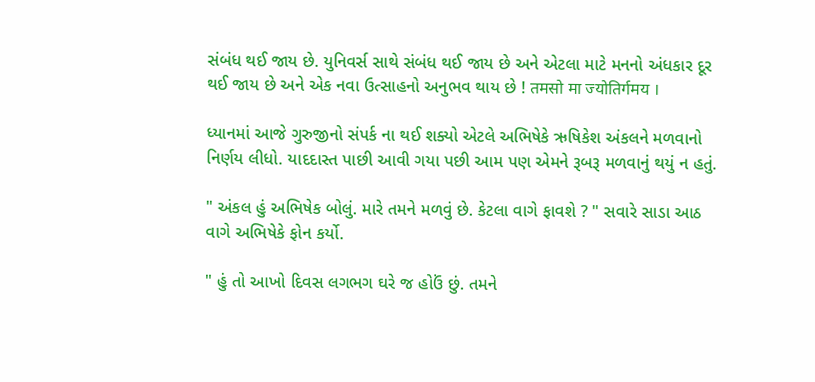સંબંધ થઈ જાય છે. યુનિવર્સ સાથે સંબંધ થઈ જાય છે અને એટલા માટે મનનો અંધકાર દૂર થઈ જાય છે અને એક નવા ઉત્સાહનો અનુભવ થાય છે ! तमसो मा ज्योतिर्गमय ।

ધ્યાનમાં આજે ગુરુજીનો સંપર્ક ના થઈ શક્યો એટલે અભિષેકે ઋષિકેશ અંકલને મળવાનો નિર્ણય લીધો. યાદદાસ્ત પાછી આવી ગયા પછી આમ પણ એમને રૂબરૂ મળવાનું થયું ન હતું.

" અંકલ હું અભિષેક બોલું. મારે તમને મળવું છે. કેટલા વાગે ફાવશે ? " સવારે સાડા આઠ વાગે અભિષેકે ફોન કર્યો.

" હું તો આખો દિવસ લગભગ ઘરે જ હોઉં છું. તમને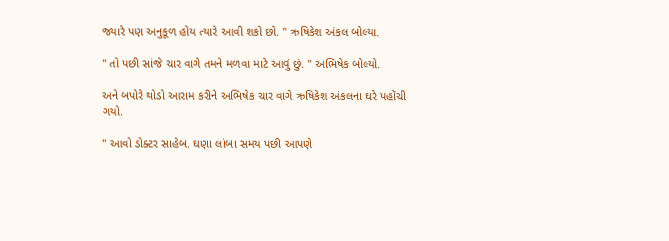જ્યારે પણ અનુકૂળ હોય ત્યારે આવી શકો છો. " ઋષિકેશ અંકલ બોલ્યા.

" તો પછી સાંજે ચાર વાગે તમને મળવા માટે આવું છું. " અભિષેક બોલ્યો.

અને બપોરે થોડો આરામ કરીને અભિષેક ચાર વાગે ઋષિકેશ અંકલના ઘરે પહોંચી ગયો.

" આવો ડોક્ટર સાહેબ. ઘણા લાંબા સમય પછી આપણે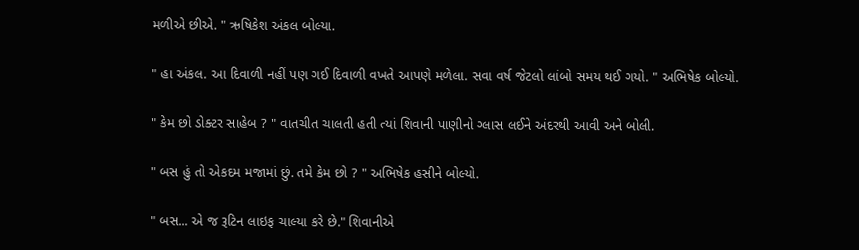મળીએ છીએ. " ઋષિકેશ અંકલ બોલ્યા.

" હા અંકલ. આ દિવાળી નહીં પણ ગઈ દિવાળી વખતે આપણે મળેલા. સવા વર્ષ જેટલો લાંબો સમય થઈ ગયો. " અભિષેક બોલ્યો.

" કેમ છો ડોક્ટર સાહેબ ? " વાતચીત ચાલતી હતી ત્યાં શિવાની પાણીનો ગ્લાસ લઈને અંદરથી આવી અને બોલી.

" બસ હું તો એકદમ મજામાં છું. તમે કેમ છો ? " અભિષેક હસીને બોલ્યો.

" બસ... એ જ રૂટિન લાઇફ ચાલ્યા કરે છે." શિવાનીએ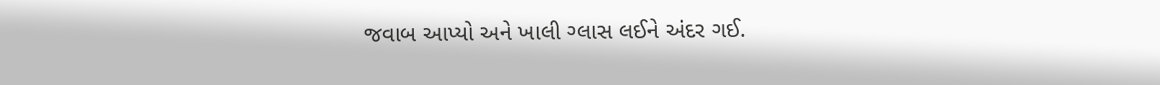જવાબ આપ્યો અને ખાલી ગ્લાસ લઈને અંદર ગઈ.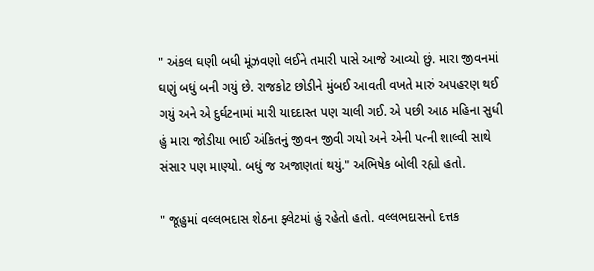" અંકલ ઘણી બધી મૂંઝવણો લઈને તમારી પાસે આજે આવ્યો છું. મારા જીવનમાં ઘણું બધું બની ગયું છે. રાજકોટ છોડીને મુંબઈ આવતી વખતે મારું અપહરણ થઈ ગયું અને એ દુર્ઘટનામાં મારી યાદદાસ્ત પણ ચાલી ગઈ. એ પછી આઠ મહિના સુધી હું મારા જોડીયા ભાઈ અંકિતનું જીવન જીવી ગયો અને એની પત્ની શાલ્વી સાથે સંસાર પણ માણ્યો. બધું જ અજાણતાં થયું." અભિષેક બોલી રહ્યો હતો.

" જૂહુમાં વલ્લભદાસ શેઠના ફ્લેટમાં હું રહેતો હતો. વલ્લભદાસનો દત્તક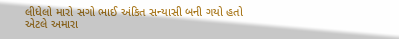લીધેલો મારો સગો ભાઈ અંકિત સન્યાસી બની ગયો હતો એટલે અમારા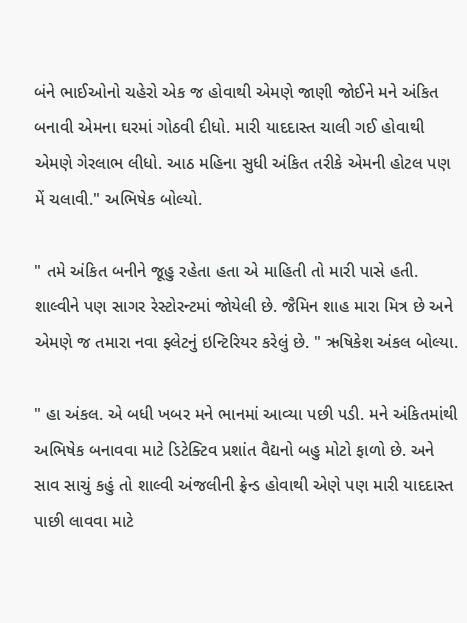બંને ભાઈઓનો ચહેરો એક જ હોવાથી એમણે જાણી જોઈને મને અંકિત બનાવી એમના ઘરમાં ગોઠવી દીધો. મારી યાદદાસ્ત ચાલી ગઈ હોવાથી એમણે ગેરલાભ લીધો. આઠ મહિના સુધી અંકિત તરીકે એમની હોટલ પણ મેં ચલાવી." અભિષેક બોલ્યો.

" તમે અંકિત બનીને જૂહુ રહેતા હતા એ માહિતી તો મારી પાસે હતી. શાલ્વીને પણ સાગર રેસ્ટોરન્ટમાં જોયેલી છે. જૈમિન શાહ મારા મિત્ર છે અને એમણે જ તમારા નવા ફ્લેટનું ઇન્ટિરિયર કરેલું છે. " ઋષિકેશ અંકલ બોલ્યા.

" હા અંકલ. એ બધી ખબર મને ભાનમાં આવ્યા પછી પડી. મને અંકિતમાંથી અભિષેક બનાવવા માટે ડિટેક્ટિવ પ્રશાંત વૈદ્યનો બહુ મોટો ફાળો છે. અને સાવ સાચું કહું તો શાલ્વી અંજલીની ફ્રેન્ડ હોવાથી એણે પણ મારી યાદદાસ્ત પાછી લાવવા માટે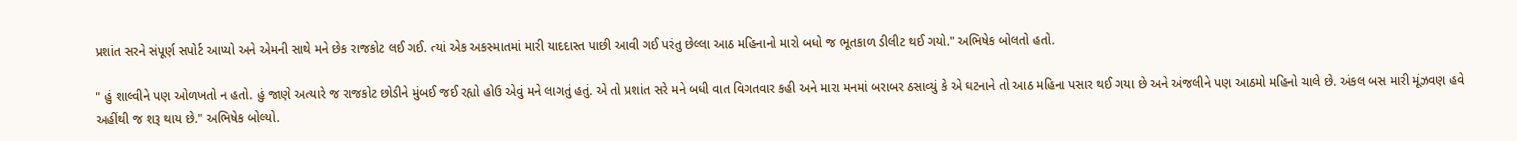પ્રશાંત સરને સંપૂર્ણ સપોર્ટ આપ્યો અને એમની સાથે મને છેક રાજકોટ લઈ ગઈ. ત્યાં એક અકસ્માતમાં મારી યાદદાસ્ત પાછી આવી ગઈ પરંતુ છેલ્લા આઠ મહિનાનો મારો બધો જ ભૂતકાળ ડીલીટ થઈ ગયો." અભિષેક બોલતો હતો.

" હું શાલ્વીને પણ ઓળખતો ન હતો. હું જાણે અત્યારે જ રાજકોટ છોડીને મુંબઈ જઈ રહ્યો હોઉ એવું મને લાગતું હતું. એ તો પ્રશાંત સરે મને બધી વાત વિગતવાર કહી અને મારા મનમાં બરાબર ઠસાવ્યું કે એ ઘટનાને તો આઠ મહિના પસાર થઈ ગયા છે અને અંજલીને પણ આઠમો મહિનો ચાલે છે. અંકલ બસ મારી મૂંઝવણ હવે અહીંથી જ શરૂ થાય છે." અભિષેક બોલ્યો.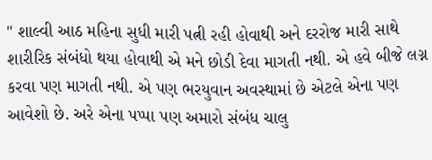" શાલ્વી આઠ મહિના સુધી મારી પત્ની રહી હોવાથી અને દરરોજ મારી સાથે શારીરિક સંબંધો થયા હોવાથી એ મને છોડી દેવા માગતી નથી. એ હવે બીજે લગ્ન કરવા પણ માગતી નથી. એ પણ ભરયુવાન અવસ્થામાં છે એટલે એના પણ આવેશો છે. અરે એના પપ્પા પણ અમારો સંબંધ ચાલુ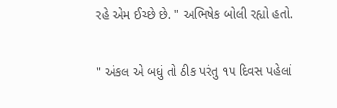રહે એમ ઈચ્છે છે. " અભિષેક બોલી રહ્યો હતો.

" અંકલ એ બધું તો ઠીક પરંતુ ૧૫ દિવસ પહેલાં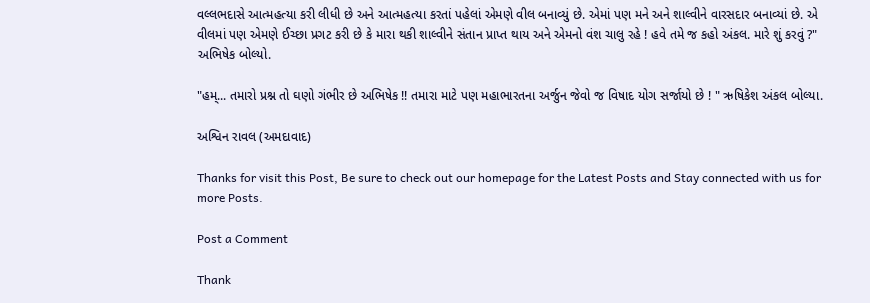વલ્લભદાસે આત્મહત્યા કરી લીધી છે અને આત્મહત્યા કરતાં પહેલાં એમણે વીલ બનાવ્યું છે. એમાં પણ મને અને શાલ્વીને વારસદાર બનાવ્યાં છે. એ વીલમાં પણ એમણે ઈચ્છા પ્રગટ કરી છે કે મારા થકી શાલ્વીને સંતાન પ્રાપ્ત થાય અને એમનો વંશ ચાલુ રહે ! હવે તમે જ કહો અંકલ. મારે શું કરવું ?" અભિષેક બોલ્યો.

"હમ્... તમારો પ્રશ્ન તો ઘણો ગંભીર છે અભિષેક !! તમારા માટે પણ મહાભારતના અર્જુન જેવો જ વિષાદ યોગ સર્જાયો છે ! " ઋષિકેશ અંકલ બોલ્યા.

અશ્વિન રાવલ (અમદાવાદ)

Thanks for visit this Post, Be sure to check out our homepage for the Latest Posts and Stay connected with us for more Posts.

Post a Comment

Thank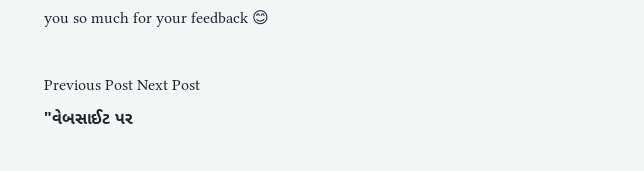you so much for your feedback 😊

Previous Post Next Post
"વેબસાઈટ પર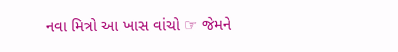નવા મિત્રો આ ખાસ વાંચો ☞ જેમને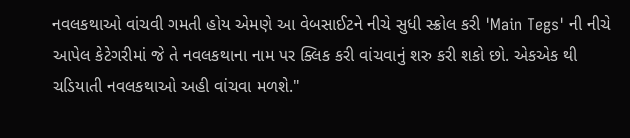નવલકથાઓ વાંચવી ગમતી હોય એમણે આ વેબસાઈટને નીચે સુધી સ્ક્રોલ કરી 'Main Tegs' ની નીચે આપેલ કેટેગરીમાં જે તે નવલકથાના નામ પર ક્લિક કરી વાંચવાનું શરુ કરી શકો છો. એકએક થી ચડિયાતી નવલકથાઓ અહી વાંચવા મળશે."